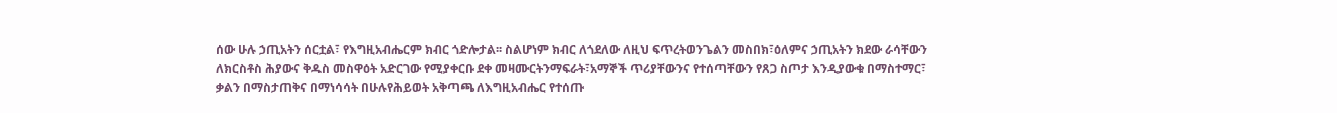ሰው ሁሉ ኃጢአትን ሰርቷል፣ የእግዚአብሔርም ክብር ጎድሎታል፡፡ ስልሆነም ክብር ለጎደለው ለዚህ ፍጥረትወንጌልን መስበክ፣ዕለምና ኃጢአትን ክደው ራሳቸውን ለክርስቶስ ሕያውና ቅዱስ መስዋዕት አድርገው የሚያቀርቡ ደቀ መዛሙርትንማፍራት፣አማኞች ጥሪያቸውንና የተሰጣቸውን የጸጋ ስጦታ እንዲያውቁ በማስተማር፣ ቃልን በማስታጠቅና በማነሳሳት በሁሉየሕይወት አቅጣጫ ለእግዚአብሔር የተሰጡ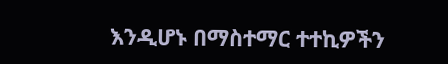እንዲሆኑ በማስተማር ተተኪዎችን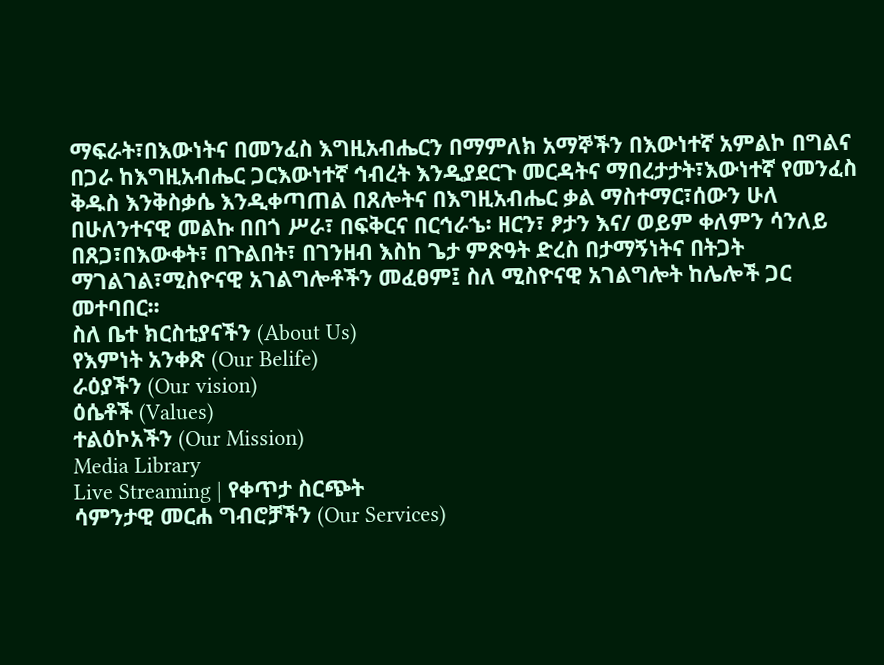ማፍራት፣በእውነትና በመንፈስ እግዚአብሔርን በማምለክ አማኞችን በእውነተኛ አምልኮ በግልና በጋራ ከእግዚአብሔር ጋርእውነተኛ ኅብረት እንዲያደርጉ መርዳትና ማበረታታት፣እውነተኛ የመንፈስ ቅዱስ እንቅስቃሴ እንዲቀጣጠል በጸሎትና በእግዚአብሔር ቃል ማስተማር፣ሰውን ሁለ በሁለንተናዊ መልኩ በበጎ ሥራ፣ በፍቅርና በርኅራኄ፡ ዘርን፣ ፆታን እና/ ወይም ቀለምን ሳንለይ በጸጋ፣በእውቀት፣ በጉልበት፣ በገንዘብ እስከ ጌታ ምጽዓት ድረስ በታማኝነትና በትጋት ማገልገል፣ሚስዮናዊ አገልግሎቶችን መፈፀም፤ ስለ ሚስዮናዊ አገልግሎት ከሌሎች ጋር መተባበር፡፡
ስለ ቤተ ክርስቲያናችን (About Us)
የእምነት አንቀጽ (Our Belife)
ራዕያችን (Our vision)
ዕሴቶች (Values)
ተልዕኮአችን (Our Mission)
Media Library
Live Streaming | የቀጥታ ስርጭት
ሳምንታዊ መርሐ ግብሮቻችን (Our Services)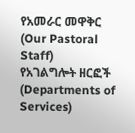የአመራር መዋቅር (Our Pastoral Staff)
የአገልግሎት ዘርፎች (Departments of Services)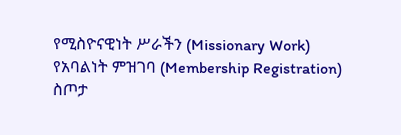የሚስዮናዊነት ሥራችን (Missionary Work)
የአባልነት ምዝገባ (Membership Registration)
ስጦታ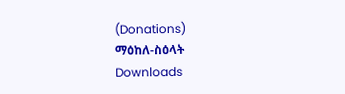(Donations)
ማዕከለ-ስዕላት
Downloads